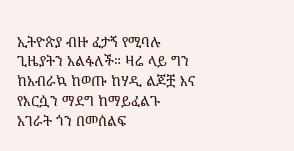ኢትዮጵያ ብዙ ፈታኝ የሚባሉ ጊዜያትን አልፋለች። ዛሬ ላይ ግን ከአብራኳ ከወጡ ከሃዲ ልጆቿ እና የእርሷን ማደግ ከማይፈልጉ አገራት ጎን በመሰልፍ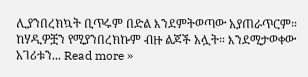ሊያንበረክኳት ቢጥሩም በድል እንደምትወጣው አያጠራጥርም። ከሃዲዎቿን የሚያንበረክኩም ብዙ ልጆች አሏት። እንደሚታወቀው አገሪቱን... Read more »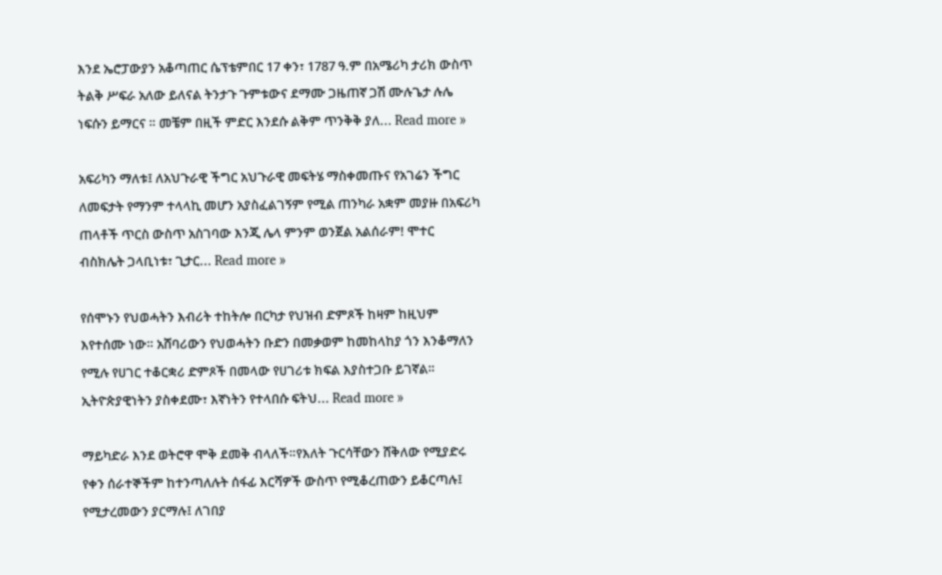እንደ ኤሮፓውያን አቆጣጠር ሴፕቴምበር 17 ቀን፣ 1787 ዓ.ም በአሜሪካ ታሪክ ውስጥ ትልቅ ሥፍራ አለው ይለናል ትንታጉ ጉምቱውና ደማሙ ጋዜጠኛ ጋሽ ሙሉጌታ ሉሌ ነፍሱን ይማርና ። መቼም በዚች ምድር እንደሱ ልቅም ጥንቅቅ ያለ... Read more »

አፍሪካን ማለቱ፤ ለአህጉራዊ ችግር አህጉራዊ መፍትሄ ማስቀመጡና የአገሬን ችግር ለመፍታት የማንም ተላላኪ መሆን አያስፈልገኝም የሚል ጠንካራ አቋም መያዙ በአፍሪካ ጠላቶች ጥርስ ውስጥ አስገባው እንጂ ሌላ ምንም ወንጀል አልሰራም! ሞተር ብስክሌት ጋላቢነቱ፣ ጊታር... Read more »

የሰሞኑን የህወሓትን እብሪት ተከትሎ በርካታ የህዝብ ድምጾች ከዛም ከዚህም እየተሰሙ ነው። አሸባሪውን የህወሓትን ቡድን በመቃወም ከመከላከያ ጎን እንቆማለን የሚሉ የሀገር ተቆርቋሪ ድምጾች በመላው የሀገሪቱ ክፍል እያስተጋቡ ይገኛል። ኢትዮጵያዊነትን ያስቀደሙ፣ እኛነትን የተላበሱ ፍትህ... Read more »

ማይካድራ እንደ ወትሮዋ ሞቅ ደመቅ ብላለች።የእለት ጉርሳቸውን ሸቅለው የሚያድሩ የቀን ሰራተኞችም ከተንጣለሉት ሰፋፊ እርሻዎች ውስጥ የሚቆረጠውን ይቆርጣሉ፤ የሚታረመውን ያርማሉ፤ ለገበያ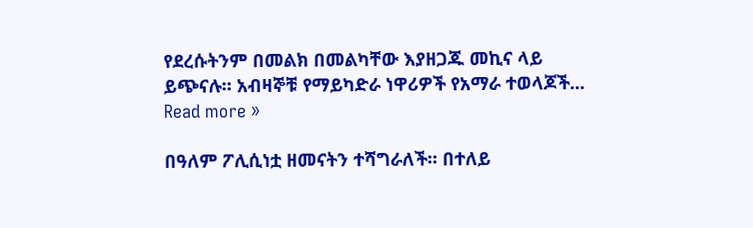የደረሱትንም በመልክ በመልካቸው እያዘጋጁ መኪና ላይ ይጭናሉ። አብዛኞቹ የማይካድራ ነዋሪዎች የአማራ ተወላጆች... Read more »

በዓለም ፖሊሲነቷ ዘመናትን ተሻግራለች። በተለይ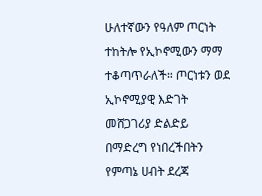ሁለተኛውን የዓለም ጦርነት ተከትሎ የኢኮኖሚውን ማማ ተቆጣጥራለች። ጦርነቱን ወደ ኢኮኖሚያዊ እድገት መሸጋገሪያ ድልድይ በማድረግ የነበረችበትን የምጣኔ ሀብት ደረጃ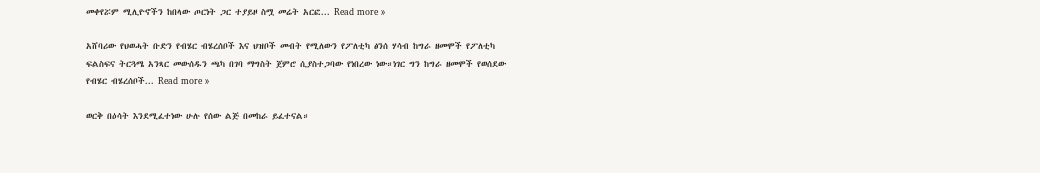መቀየሯም ሚሊዮኖችን ከበላው ጦርነት ጋር ተያይዞ ስሟ መሬት አርፎ... Read more »

አሸባሪው የህወሓት ቡድን የብሄር ብሄረሰቦች እና ህዝቦች መብት የሚለውን የፖለቲካ ፅንሰ ሃሳብ ከግራ ዘመሞች የፖለቲካ ፍልስፍና ትርጓሜ አንጻር መውሰዱን ጫካ በገባ ማግስት ጀምሮ ሲያስተጋባው የነበረው ነው።ነገር ግን ከግራ ዘመሞች የወሰደው የብሄር ብሄረሰቦች... Read more »

ወርቅ በዕሳት እንደሚፈተነው ሁሉ የሰው ልጅ በመከራ ይፈተናል።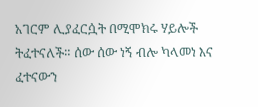አገርም ሊያፈርሷት በሚሞክሩ ሃይሎች ትፈተናለች። ሰው ሰው ነኝ ብሎ ካላመነ እና ፈተናውን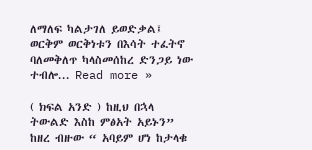ለማለፍ ካልታገለ ይወድቃል፤ ወርቅም ወርቅነቱን በእሳት ተፈትኖ ባለመቅለጥ ካላስመሰከረ ድንጋይ ነው ተብሎ... Read more »

( ክፍል አንድ ) ከዚህ በኋላ ትውልድ እስከ ምፅአት አይኑን” ከዘረ ብዙው “ አባይም ሆነ ከታላቁ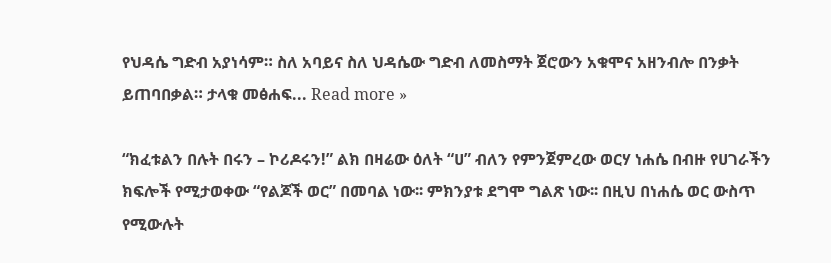የህዳሴ ግድብ አያነሳም። ስለ አባይና ስለ ህዳሴው ግድብ ለመስማት ጀሮውን አቁሞና አዘንብሎ በንቃት ይጠባበቃል። ታላቁ መፅሐፍ... Read more »

“ክፈቱልን በሉት በሩን – ኮሪዶሩን!” ልክ በዛሬው ዕለት “ሀ” ብለን የምንጀምረው ወርሃ ነሐሴ በብዙ የሀገራችን ክፍሎች የሚታወቀው “የልጆች ወር” በመባል ነው፡፡ ምክንያቱ ደግሞ ግልጽ ነው፡፡ በዚህ በነሐሴ ወር ውስጥ የሚውሉት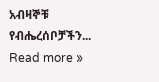አብዛኞቹ የብሔረሰቦቻችን... Read more »